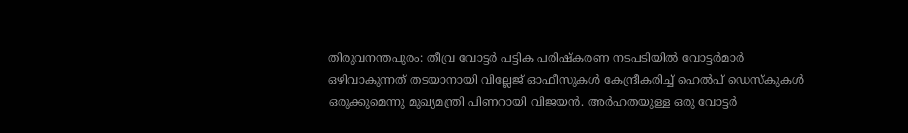തിരുവനന്തപുരം: തീവ്ര വോട്ടർ പട്ടിക പരിഷ്കരണ നടപടിയിൽ വോട്ടർമാർ ഒഴിവാകുന്നത് തടയാനായി വില്ലേജ് ഓഫീസുകൾ കേന്ദ്രീകരിച്ച് ഹെൽപ് ഡെസ്കുകൾ ഒരുക്കുമെന്നു മുഖ്യമന്ത്രി പിണറായി വിജയൻ. അർഹതയുള്ള ഒരു വോട്ടർ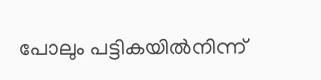പോലും പട്ടികയിൽനിന്ന്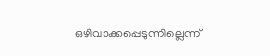ഒഴിവാക്കപ്പെടുന്നില്ലെന്ന്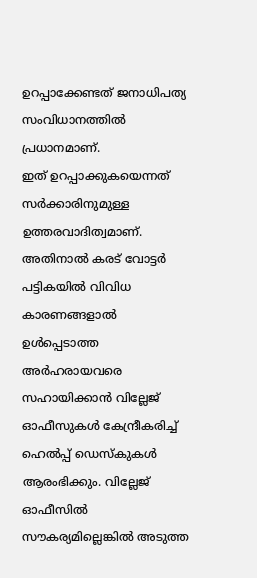ഉറപ്പാക്കേണ്ടത് ജനാധിപത്യ സംവിധാനത്തിൽ പ്രധാനമാണ്.
ഇത് ഉറപ്പാക്കുകയെന്നത് സർക്കാരിനുമുള്ള ഉത്തരവാദിത്വമാണ്. അതിനാൽ കരട് വോട്ടർ പട്ടികയിൽ വിവിധ കാരണങ്ങളാൽ ഉൾപ്പെടാത്ത അർഹരായവരെ സഹായിക്കാൻ വില്ലേജ് ഓഫീസുകൾ കേന്ദ്രീകരിച്ച് ഹെൽപ്പ് ഡെസ്കുകൾ ആരംഭിക്കും. വില്ലേജ് ഓഫീസിൽ സൗകര്യമില്ലെങ്കിൽ അടുത്ത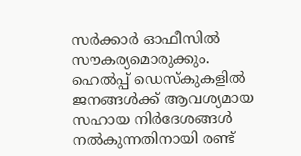സർക്കാർ ഓഫീസിൽ സൗകര്യമൊരുക്കും.
ഹെൽപ്പ് ഡെസ്കുകളിൽ ജനങ്ങൾക്ക് ആവശ്യമായ സഹായ നിർദേശങ്ങൾ നൽകുന്നതിനായി രണ്ട്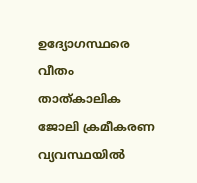ഉദ്യോഗസ്ഥരെ വീതം താത്കാലിക ജോലി ക്രമീകരണ വ്യവസ്ഥയിൽ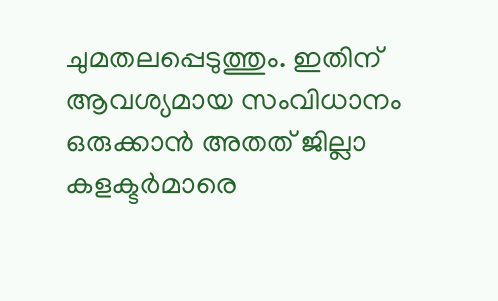ചുമതലപ്പെടുത്തും. ഇതിന് ആവശ്യമായ സംവിധാനം ഒരുക്കാൻ അതത് ജില്ലാ കളക്ടർമാരെ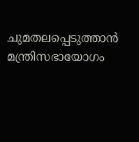ചുമതലപ്പെടുത്താൻ മന്ത്രിസഭായോഗം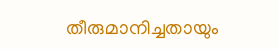തീരുമാനിച്ചതായും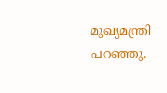മുഖ്യമന്ത്രി പറഞ്ഞു.